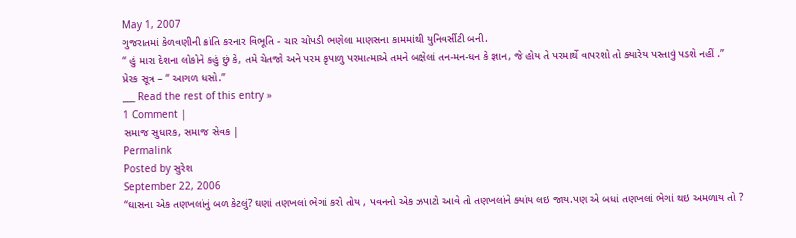May 1, 2007
ગુજરાતમાં કેળવણીની ક્રાંતિ કરનાર વિભૂતિ - ચાર ચોપડી ભણેલા માણસના કામમાંથી યુનિવર્સીટી બની.
“ હું મારા દેશના લોકોને કહું છું કે, તમે ચેતજો અને પરમ કૃપાળુ પરમાત્માએ તમને બક્ષેલાં તન-મન-ધન કે જ્ઞાન, જે હોય તે પરમાર્થે વાપરશો તો ક્યારેય પસ્તાવું પડશે નહીં .”
પ્રેરક સૂત્ર – “ આગળ ધસો.”
___ Read the rest of this entry »
1 Comment |
સમાજ સુધારક, સમાજ સેવક |
Permalink
Posted by સુરેશ
September 22, 2006
“ઘાસના એક તણખલાંનું બળ કેટલું? ઘણાં તણખલાં ભેગાં કરો તોય , પવનનો એક ઝપાટો આવે તો તણખલાંને ક્યાંય લઇ જાય.પણ એ બધાં તણખલાં ભેગાં થઇ અમળાય તો ?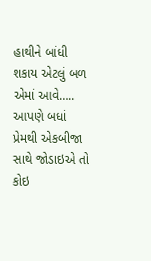હાથીને બાંધી શકાય એટલું બળ એમાં આવે….. આપણે બધાં પ્રેમથી એકબીજા સાથે જોડાઇએ તો કોઇ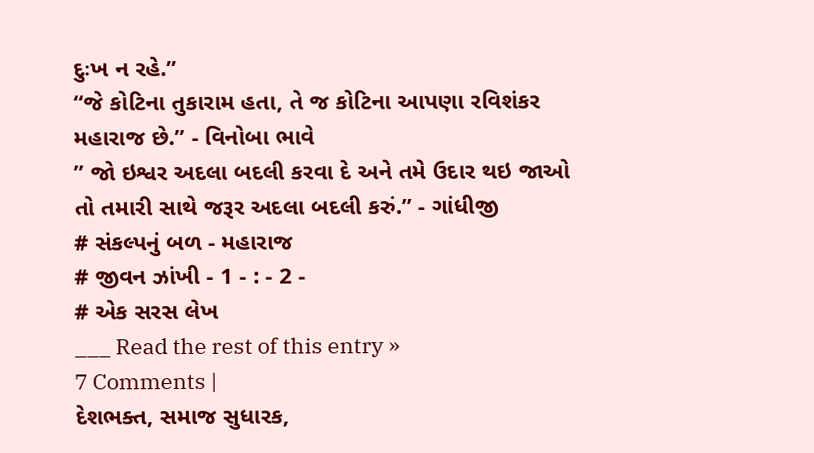દુઃખ ન રહે.”
“જે કોટિના તુકારામ હતા, તે જ કોટિના આપણા રવિશંકર મહારાજ છે.” - વિનોબા ભાવે
” જો ઇશ્વર અદલા બદલી કરવા દે અને તમે ઉદાર થઇ જાઓ તો તમારી સાથે જરૂર અદલા બદલી કરું.” - ગાંધીજી
# સંકલ્પનું બળ - મહારાજ
# જીવન ઝાંખી - 1 - : - 2 -
# એક સરસ લેખ
___ Read the rest of this entry »
7 Comments |
દેશભક્ત, સમાજ સુધારક,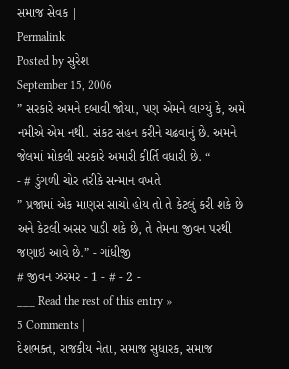સમાજ સેવક |
Permalink
Posted by સુરેશ
September 15, 2006
” સરકારે અમને દબાવી જોયા, પણ એમને લાગ્યું કે, અમે નમીએ એમ નથી. સંકટ સહન કરીને ચઢવાનું છે. અમને જેલમાં મોકલી સરકારે અમારી કીર્તિ વધારી છે. “
- # ડુંગળી ચોર તરીકે સન્માન વખતે
” પ્રજામાં એક માણસ સાચો હોય તો તે કેટલું કરી શકે છે અને કેટલી અસર પાડી શકે છે, તે તેમના જીવન પરથી જણાઇ આવે છે.” - ગાંધીજી
# જીવન ઝરમર - 1 - # - 2 -
___ Read the rest of this entry »
5 Comments |
દેશભક્ત, રાજકીય નેતા, સમાજ સુધારક, સમાજ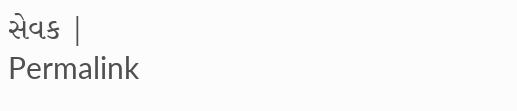સેવક |
Permalink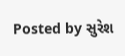Posted by સુરેશ